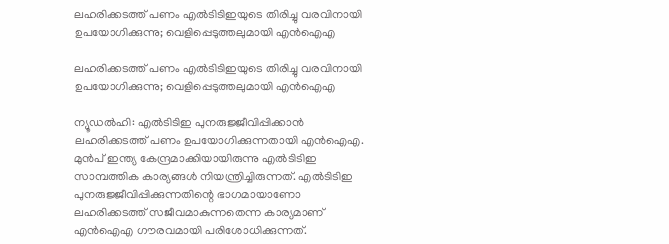ലഹരിക്കടത്ത് പണം എല്‍ടിടിഇയുടെ തിരിച്ചു വരവിനായി ഉപയോഗിക്കുന്നു; വെളിപ്പെടുത്തലുമായി എന്‍ഐഎ

ലഹരിക്കടത്ത് പണം എല്‍ടിടിഇയുടെ തിരിച്ചു വരവിനായി ഉപയോഗിക്കുന്നു; വെളിപ്പെടുത്തലുമായി എന്‍ഐഎ

ന്യൂഡല്‍ഹി: എല്‍ടിടിഇ പുനരുജ്ജീവിപ്പിക്കാന്‍ ലഹരിക്കടത്ത് പണം ഉപയോഗിക്കുന്നതായി എന്‍ഐഎ. മുന്‍പ് ഇന്ത്യ കേന്ദ്രമാക്കിയായിരുന്നു എല്‍ടിടിഇ സാമ്പത്തിക കാര്യങ്ങള്‍ നിയന്ത്രിച്ചിരുന്നത്. എല്‍ടിടിഇ പുനരുജ്ജീവിപ്പിക്കുന്നതിന്റെ ഭാഗമായാണോ ലഹരിക്കടത്ത് സജീവമാകുന്നതെന്ന കാര്യമാണ് എന്‍ഐഎ ഗൗരവമായി പരിശോധിക്കുന്നത്.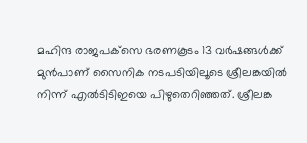മഹിന്ദ രാജപക്‌സെ ഭരണകൂടം 13 വര്‍ഷങ്ങള്‍ക്ക് മുന്‍പാണ് സൈനിക നടപടിയിലൂടെ ശ്രീലങ്കയില്‍ നിന്ന് എല്‍ടിടിഇയെ പിഴുതെറിഞ്ഞത്. ശ്രീലങ്ക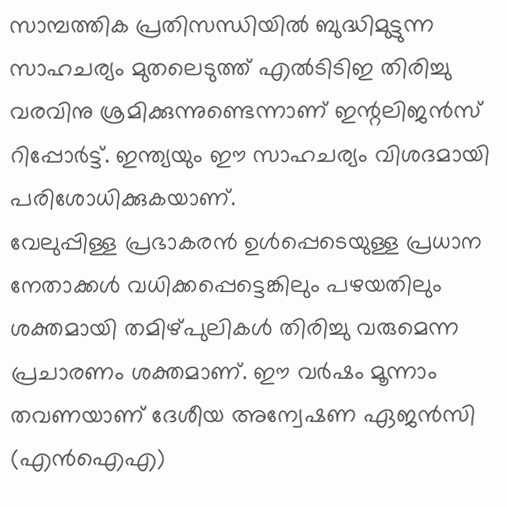സാമ്പത്തിക പ്രതിസന്ധിയില്‍ ബുദ്ധിമുട്ടുന്ന സാഹചര്യം മുതലെടുത്ത് എല്‍ടിടിഇ തിരിച്ചു വരവിനു ശ്രമിക്കുന്നുണ്ടെന്നാണ് ഇന്റലിജന്‍സ് റിപ്പോര്‍ട്ട്. ഇന്ത്യയും ഈ സാഹചര്യം വിശദമായി പരിശോധിക്കുകയാണ്.
വേലുപ്പിള്ള പ്രഭാകരന്‍ ഉള്‍പ്പെടെയുള്ള പ്രധാന നേതാക്കള്‍ വധിക്കപ്പെട്ടെങ്കിലും പഴയതിലും ശക്തമായി തമിഴ്പുലികള്‍ തിരിച്ചു വരുമെന്ന പ്രചാരണം ശക്തമാണ്. ഈ വര്‍ഷം മൂന്നാം തവണയാണ് ദേശീയ അന്വേഷണ ഏജന്‍സി (എന്‍ഐഎ)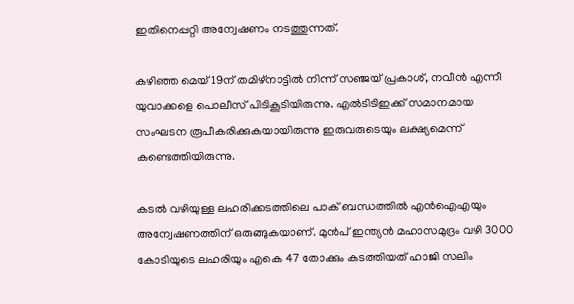ഇതിനെപ്പറ്റി അന്വേഷണം നടത്തുന്നത്.

കഴിഞ്ഞ മെയ് 19ന് തമിഴ്നാട്ടില്‍ നിന്ന് സഞ്ജയ് പ്രകാശ്, നവീന്‍ എന്നീ യുവാക്കളെ പൊലീസ് പിടികൂടിയിരുന്നു. എല്‍ടിടിഇക്ക് സമാനമായ സംഘടന രൂപീകരിക്കുകയായിരുന്നു ഇരുവരുടെയും ലക്ഷ്യമെന്ന് കണ്ടെത്തിയിരുന്നു.

കടല്‍ വഴിയുള്ള ലഹരിക്കടത്തിലെ പാക് ബന്ധത്തില്‍ എന്‍ഐഎയും അന്വേഷണത്തിന് ഒരുങ്ങുകയാണ്. മുന്‍പ് ഇന്ത്യന്‍ മഹാസമുദ്രം വഴി 3000 കോടിയുടെ ലഹരിയും എകെ 47 തോക്കും കടത്തിയത് ഹാജി സലിം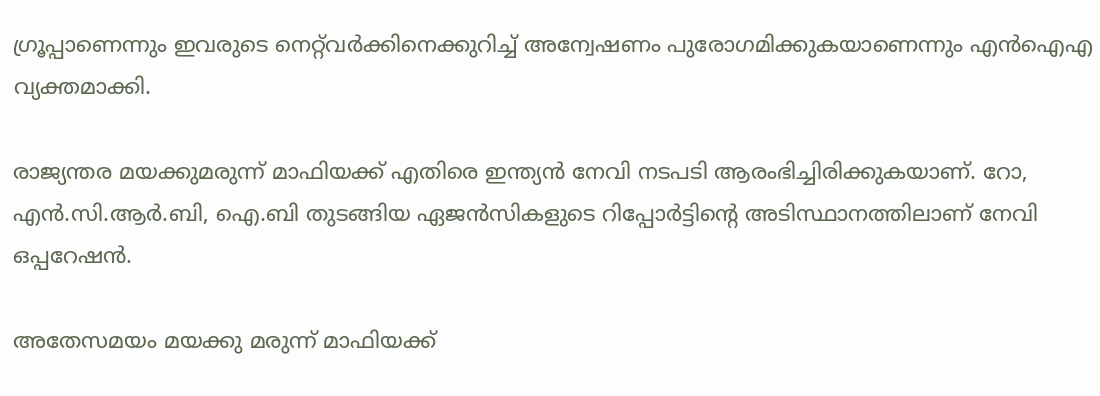ഗ്രൂപ്പാണെന്നും ഇവരുടെ നെറ്റ്‌വര്‍ക്കിനെക്കുറിച്ച് അന്വേഷണം പുരോഗമിക്കുകയാണെന്നും എന്‍ഐഎ വ്യക്തമാക്കി.

രാജ്യന്തര മയക്കുമരുന്ന് മാഫിയക്ക് എതിരെ ഇന്ത്യന്‍ നേവി നടപടി ആരംഭിച്ചിരിക്കുകയാണ്. റോ, എന്‍.സി.ആര്‍.ബി, ഐ.ബി തുടങ്ങിയ ഏജന്‍സികളുടെ റിപ്പോര്‍ട്ടിന്റെ അടിസ്ഥാനത്തിലാണ് നേവി ഒപ്പറേഷന്‍.

അതേസമയം മയക്കു മരുന്ന് മാഫിയക്ക്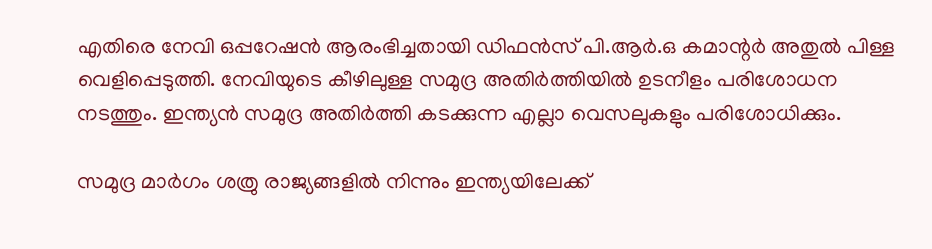എതിരെ നേവി ഒപ്പറേഷന്‍ ആരംഭിച്ചതായി ഡിഫന്‍സ് പി.ആര്‍.ഒ കമാന്റര്‍ അതുല്‍ പിള്ള വെളിപ്പെടുത്തി. നേവിയുടെ കീഴിലുള്ള സമുദ്ര അതിര്‍ത്തിയില്‍ ഉടനീളം പരിശോധന നടത്തും. ഇന്ത്യന്‍ സമുദ്ര അതിര്‍ത്തി കടക്കുന്ന എല്ലാ വെസലുകളും പരിശോധിക്കും.

സമുദ്ര മാര്‍ഗം ശത്രു രാജ്യങ്ങളില്‍ നിന്നും ഇന്ത്യയിലേക്ക്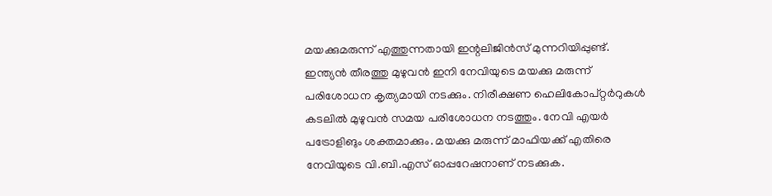മയക്കുമരുന്ന് എത്തുന്നതായി ഇന്റലിജിന്‍സ് മുന്നറിയിപ്പുണ്ട്. ഇന്ത്യന്‍ തീരത്തു മുഴുവന്‍ ഇനി നേവിയുടെ മയക്കു മരുന്ന് പരിശോധന കൃത്യമായി നടക്കും. നിരീക്ഷണ ഹെലികോപ്റ്റര്‍റുകള്‍ കടലില്‍ മുഴുവന്‍ സമയ പരിശോധന നടത്തും. നേവി എയര്‍ പട്രോളിങും ശക്തമാക്കും. മയക്കു മരുന്ന് മാഫിയക്ക് എതിരെ നേവിയുടെ വി.ബി.എസ് ഓപ്പറേഷനാണ് നടക്കുക.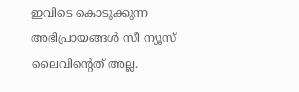ഇവിടെ കൊടുക്കുന്ന അഭിപ്രായങ്ങള്‍ സീ ന്യൂസ് ലൈവിന്റെത് അല്ല.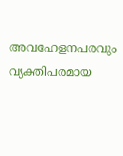അവഹേളനപരവും വ്യക്തിപരമായ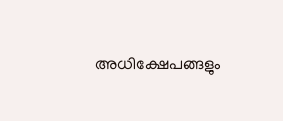അധിക്ഷേപങ്ങളും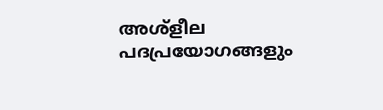അശ്‌ളീല പദപ്രയോഗങ്ങളും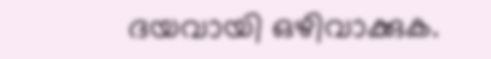ദയവായി ഒഴിവാക്കുക.